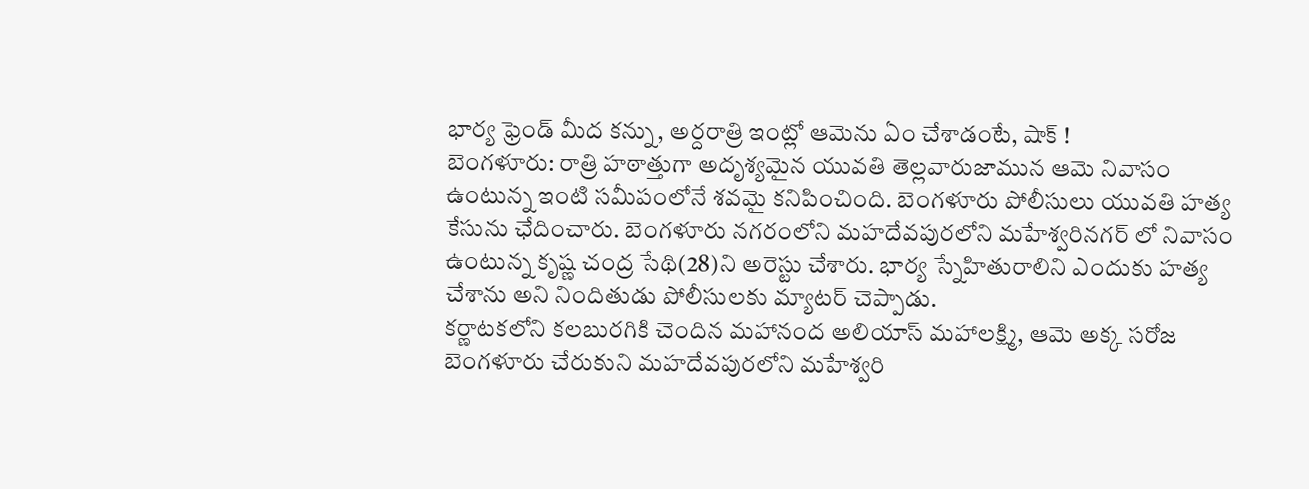భార్య ఫ్రెండ్ మీద కన్ను, అర్దరాత్రి ఇంట్లో ఆమెను ఏం చేశాడంటే, షాక్ !
బెంగళూరు: రాత్రి హఠాత్తుగా అదృశ్యమైన యువతి తెల్లవారుజామున ఆమె నివాసం ఉంటున్న ఇంటి సమీపంలోనే శవమై కనిపించింది. బెంగళూరు పోలీసులు యువతి హత్య కేసును ఛేదించారు. బెంగళూరు నగరంలోని మహదేవపురలోని మహేశ్వరినగర్ లో నివాసం ఉంటున్న కృష్ణ చంద్ర సేథి(28)ని అరెస్టు చేశారు. భార్య స్నేహితురాలిని ఎందుకు హత్య చేశాను అని నిందితుడు పోలీసులకు మ్యాటర్ చెప్పాడు.
కర్ణాటకలోని కలబురగికి చెందిన మహానంద అలియాస్ మహాలక్ష్మి, ఆమె అక్క సరోజ బెంగళూరు చేరుకుని మహదేవపురలోని మహేశ్వరి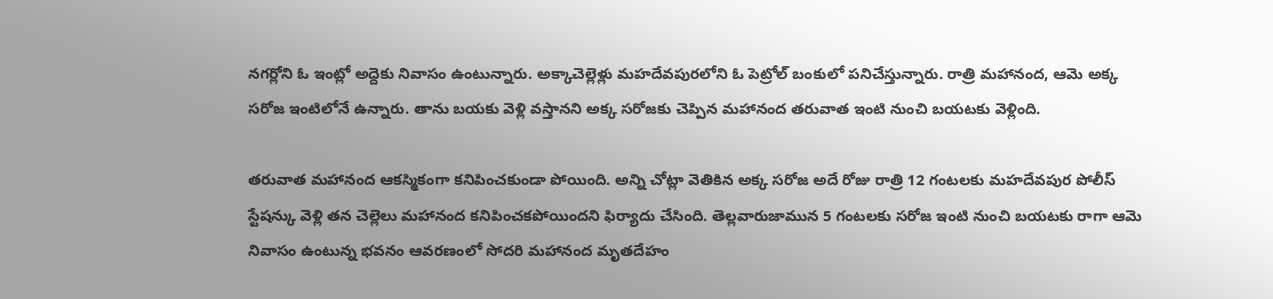నగర్లోని ఓ ఇంట్లో అద్దెకు నివాసం ఉంటున్నారు. అక్కాచెల్లెళ్లు మహదేవపురలోని ఓ పెట్రోల్ బంకులో పనిచేస్తున్నారు. రాత్రి మహానంద, ఆమె అక్క సరోజ ఇంటిలోనే ఉన్నారు. తాను బయకు వెళ్లి వస్తానని అక్క సరోజకు చెప్పిన మహానంద తరువాత ఇంటి నుంచి బయటకు వెళ్లింది.

తరువాత మహానంద ఆకస్మికంగా కనిపించకుండా పోయింది. అన్ని చోట్లా వెతికిన అక్క సరోజ అదే రోజు రాత్రి 12 గంటలకు మహదేవపుర పోలీస్ స్టేషన్కు వెళ్లి తన చెల్లెలు మహానంద కనిపించకపోయిందని ఫిర్యాదు చేసింది. తెల్లవారుజామున 5 గంటలకు సరోజ ఇంటి నుంచి బయటకు రాగా ఆమె నివాసం ఉంటున్న భవనం ఆవరణంలో సోదరి మహానంద మృతదేహం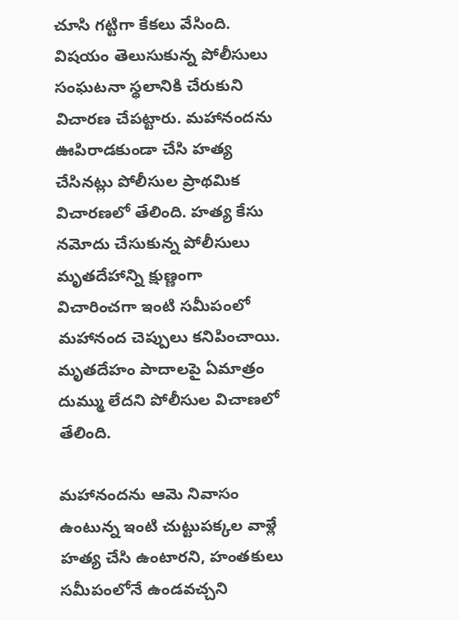చూసి గట్టిగా కేకలు వేసింది.
విషయం తెలుసుకున్న పోలీసులు సంఘటనా స్థలానికి చేరుకుని విచారణ చేపట్టారు. మహానందను ఊపిరాడకుండా చేసి హత్య చేసినట్లు పోలీసుల ప్రాథమిక విచారణలో తేలింది. హత్య కేసు నమోదు చేసుకున్న పోలీసులు మృతదేహాన్ని క్షుణ్ణంగా విచారించగా ఇంటి సమీపంలో మహానంద చెప్పులు కనిపించాయి. మృతదేహం పాదాలపై ఏమాత్రం దుమ్ము లేదని పోలీసుల విచాణలో తేలింది.

మహానందను ఆమె నివాసం ఉంటున్న ఇంటి చుట్టుపక్కల వాళ్లే హత్య చేసి ఉంటారని, హంతకులు సమీపంలోనే ఉండవచ్చని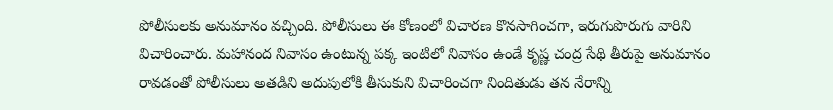పోలీసులకు అనుమానం వచ్చింది. పోలీసులు ఈ కోణంలో విచారణ కొనసాగించగా, ఇరుగుపొరుగు వారిని విచారించారు. మహానంద నివాసం ఉంటున్న పక్క ఇంటిలో నివాసం ఉండే కృష్ణ చంద్ర సేథి తీరుపై అనుమానం రావడంతో పోలీసులు అతడిని అదుపులోకి తీసుకుని విచారించగా నిందితుడు తన నేరాన్ని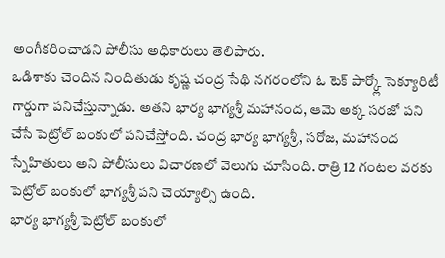అంగీకరించాడని పోలీసు అధికారులు తెలిపారు.
ఒడిశాకు చెందిన నిందితుడు కృష్ణ చంద్ర సేథి నగరంలోని ఓ టెక్ పార్క్లో సెక్యూరిటీ గార్డుగా పనిచేస్తున్నాడు. అతని భార్య భాగ్యశ్రీ మహానంద, ఆమె అక్క సరజో పని చేసే పెట్రోల్ బంకులో పనిచేస్తోంది. చంద్ర భార్య భాగ్యశ్రీ, సరోజ, మహానంద స్నేహితులు అని పోలీసులు విచారణలో వెలుగు చూసింది. రాత్రి 12 గంటల వరకు పెట్రోల్ బంకులో భాగ్యశ్రీ పని చెయ్యాల్సి ఉంది.
భార్య భాగ్యశ్రీ పెట్రోల్ బంకులో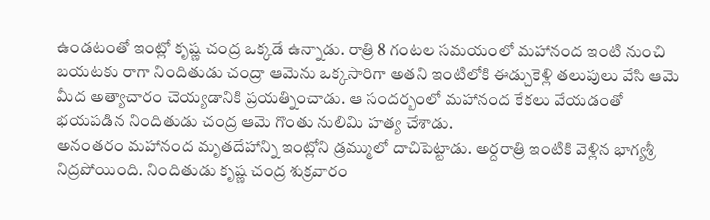ఉండటంతో ఇంట్లో కృష్ణ చంద్ర ఒక్కడే ఉన్నాడు. రాత్రి 8 గంటల సమయంలో మహానంద ఇంటి నుంచి బయటకు రాగా నిందితుడు చంద్రా ఆమెను ఒక్కసారిగా అతని ఇంటిలోకి ఈడ్చుకెళ్లి తలుపులు వేసి ఆమె మీద అత్యాచారం చెయ్యడానికి ప్రయత్నించాడు. ఆ సందర్బంలో మహానంద కేకలు వేయడంతో భయపడిన నిందితుడు చంద్ర ఆమె గొంతు నులిమి హత్య చేశాడు.
అనంతరం మహానంద మృతదేహాన్ని ఇంట్లోని డ్రమ్ములో దాచిపెట్టాడు. అర్దరాత్రి ఇంటికి వెళ్లిన భాగ్యశ్రీ నిద్రపోయింది. నిందితుడు కృష్ణ చంద్ర శుక్రవారం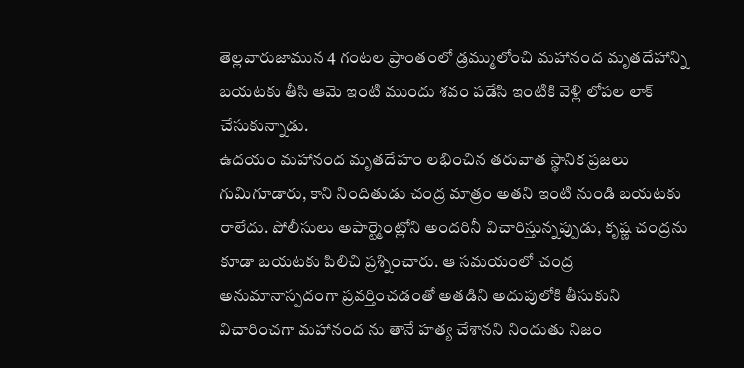తెల్లవారుజామున 4 గంటల ప్రాంతంలో డ్రమ్ములోంచి మహానంద మృతదేహాన్ని బయటకు తీసి ఆమె ఇంటి ముందు శవం పడేసి ఇంటికి వెళ్లి లోపల లాక్ చేసుకున్నాడు.
ఉదయం మహానంద మృతదేహం లభించిన తరువాత స్థానిక ప్రజలు గుమిగూడారు, కాని నిందితుడు చంద్ర మాత్రం అతని ఇంటి నుండి బయటకు రాలేదు. పోలీసులు అపార్ట్మెంట్లోని అందరినీ విచారిస్తున్నప్పుడు, కృష్ణ చంద్రను కూడా బయటకు పిలిచి ప్రశ్నించారు. ఆ సమయంలో చంద్ర అనుమానాస్పదంగా ప్రవర్తించడంతో అతడిని అదుపులోకి తీసుకుని విచారించగా మహానంద ను తానే హత్య చేశానని నిందుతు నిజం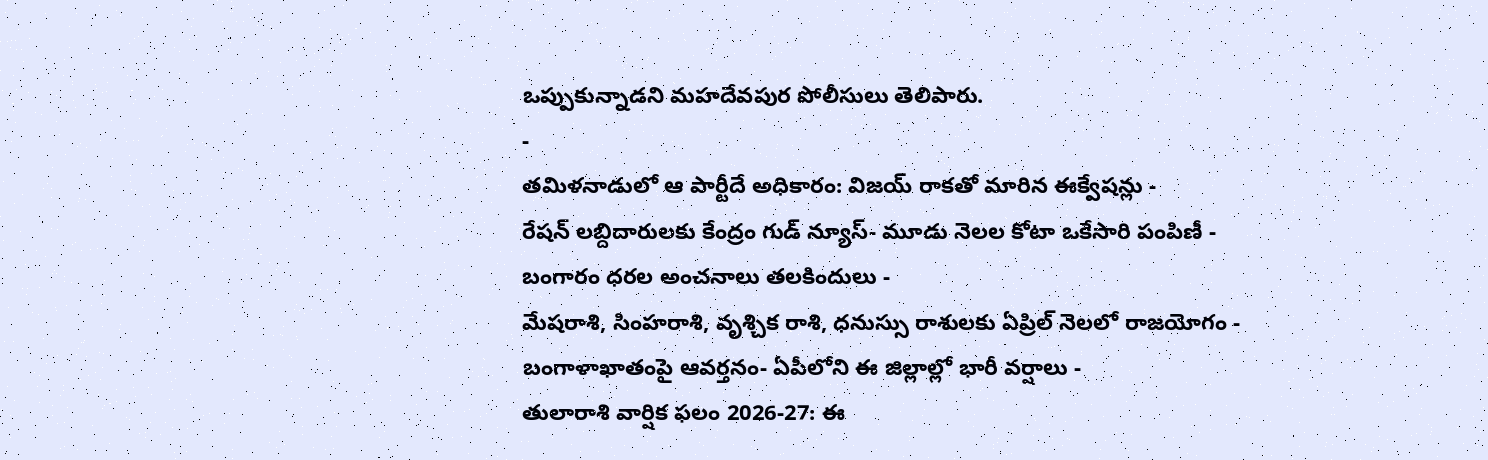ఒప్పుకున్నాడని మహదేవపుర పోలీసులు తెలిపారు.
-
తమిళనాడులో ఆ పార్టీదే అధికారం: విజయ్ రాకతో మారిన ఈక్వేషన్లు -
రేషన్ లబ్దిదారులకు కేంద్రం గుడ్ న్యూస్- మూడు నెలల కోటా ఒకేసారి పంపిణీ -
బంగారం ధరల అంచనాలు తలకిందులు -
మేషరాశి, సింహరాశి, వృశ్చిక రాశి, ధనుస్సు రాశులకు ఏప్రిల్ నెలలో రాజయోగం -
బంగాళాఖాతంపై ఆవర్తనం- ఏపీలోని ఈ జిల్లాల్లో భారీ వర్షాలు -
తులారాశి వార్షిక ఫలం 2026-27: ఈ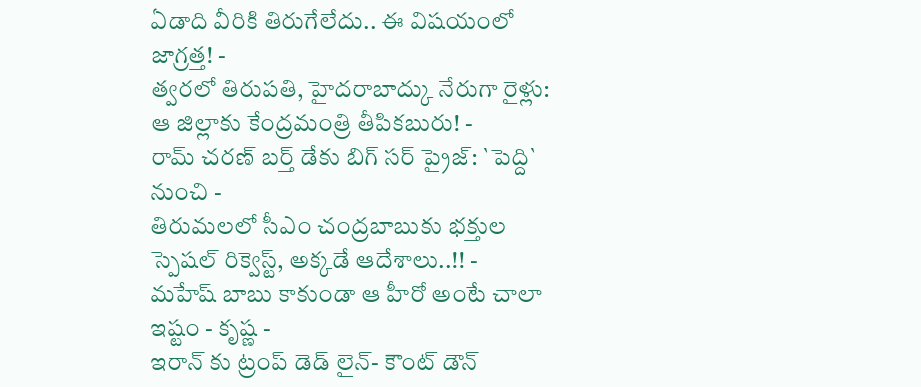ఏడాది వీరికి తిరుగేలేదు.. ఈ విషయంలో జాగ్రత్త! -
త్వరలో తిరుపతి, హైదరాబాద్కు నేరుగా రైళ్లు: ఆ జిల్లాకు కేంద్రమంత్రి తీపికబురు! -
రామ్ చరణ్ బర్త్ డేకు బిగ్ సర్ ప్రైజ్: `పెద్ది` నుంచి -
తిరుమలలో సీఎం చంద్రబాబుకు భక్తుల స్పెషల్ రిక్వెస్ట్, అక్కడే ఆదేశాలు..!! -
మహేష్ బాబు కాకుండా ఆ హీరో అంటే చాలా ఇష్టం - కృష్ణ -
ఇరాన్ కు ట్రంప్ డెడ్ లైన్- కౌంట్ డౌన్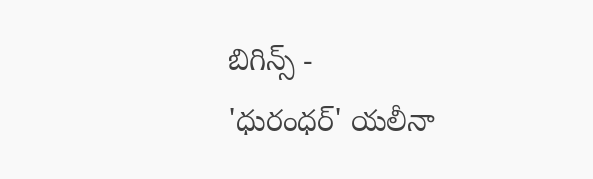బిగిన్స్ -
'ధురంధర్' యలీనా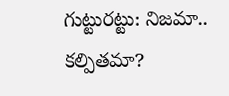గుట్టురట్టు: నిజమా.. కల్పితమా?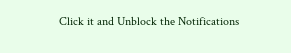Click it and Unblock the Notifications